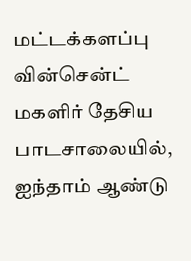மட்டக்களப்பு வின்சென்ட் மகளிர் தேசிய பாடசாலையில், ஐந்தாம் ஆண்டு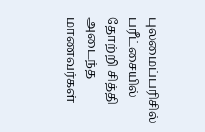புலமைப்பரிசில் பரீட்சையில் தோற்றி சித்தி அடைந்த மாணவர்கள்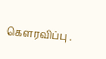கௌரவிப்பு .